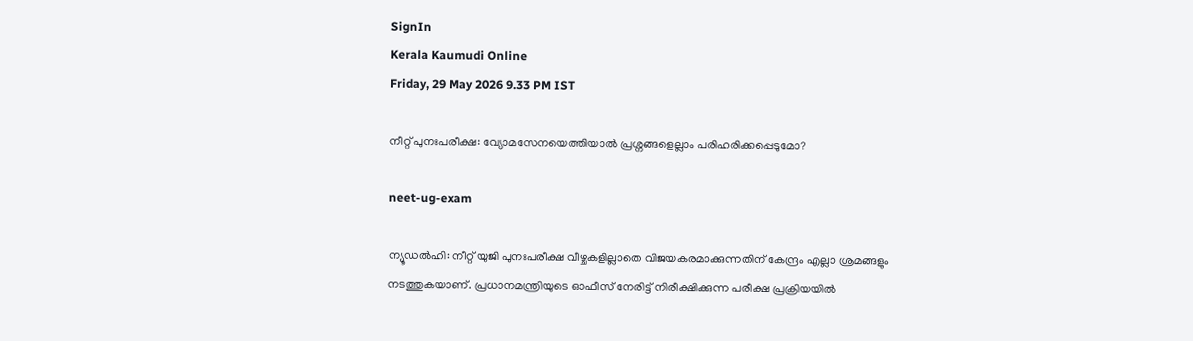SignIn
Kerala Kaumudi Online
Friday, 29 May 2026 9.33 PM IST

നീറ്റ് പുനഃപരീക്ഷ: വ്യോമസേനയെത്തിയാൽ പ്രശ്നങ്ങളെല്ലാം പരിഹരിക്കപ്പെടുമോ?

neet-ug-exam

ന്യൂഡൽഹി: നീറ്റ് യുജി പുനഃപരീക്ഷ വീഴ്ചകളില്ലാതെ വിജയകരമാക്കുന്നതിന് കേന്ദ്രം എല്ലാ ശ്രമങ്ങളും നടത്തുകയാണ്. പ്രധാനമന്ത്രിയുടെ ഓഫീസ് നേരിട്ട് നിരീക്ഷിക്കുന്ന പരീക്ഷ പ്രക്രിയയിൽ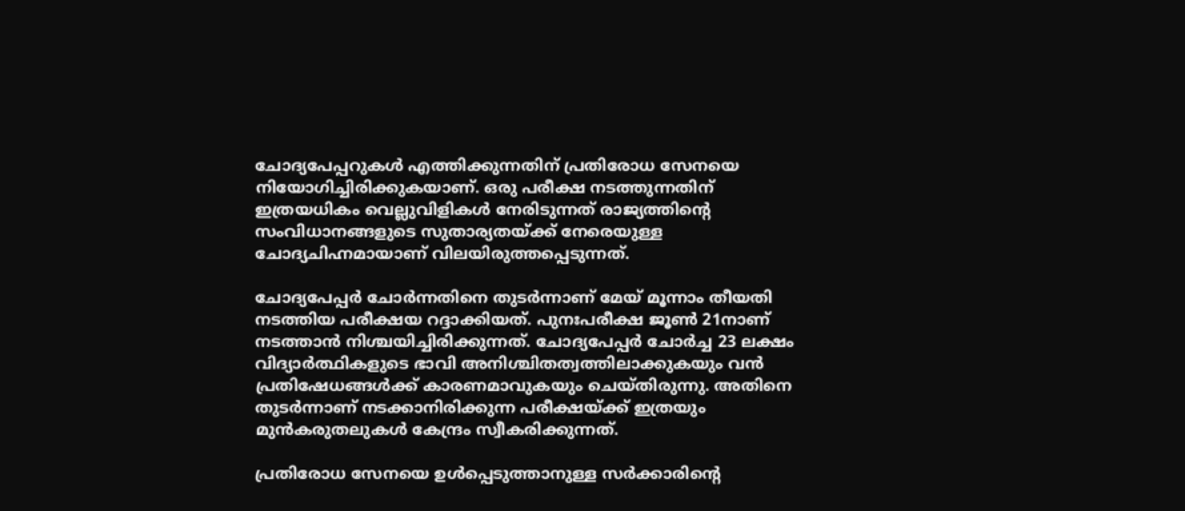ചോദ്യപേപ്പറുകൾ എത്തിക്കുന്നതിന് പ്രതിരോധ സേനയെ നിയോഗിച്ചിരിക്കുകയാണ്. ഒരു പരീക്ഷ നടത്തുന്നതിന് ഇത്രയധികം വെല്ലുവിളികൾ നേരിടുന്നത് രാജ്യത്തിന്റെ സംവിധാനങ്ങളുടെ സുതാര്യതയ്ക്ക് നേരെയുള്ള ചോദ്യചിഹ്നമായാണ് വിലയിരുത്തപ്പെടുന്നത്.

ചോദ്യപേപ്പർ ചോർന്നതിനെ തുടർന്നാണ് മേയ് മൂന്നാം തീയതി നടത്തിയ പരീക്ഷയ റദ്ദാക്കിയത്. പുനഃപരീക്ഷ ജൂൺ 21നാണ് നടത്താൻ നിശ്ചയിച്ചിരിക്കുന്നത്. ചോദ്യപേപ്പർ ചോർച്ച 23 ലക്ഷം വിദ്യാർത്ഥികളുടെ ഭാവി അനിശ്ചിതത്വത്തിലാക്കുകയും വൻ പ്രതിഷേധങ്ങൾക്ക് കാരണമാവുകയും ചെയ്തിരുന്നു. അതിനെ തുടർന്നാണ് നടക്കാനിരിക്കുന്ന പരീക്ഷയ്ക്ക് ഇത്രയും മുൻകരുതലുകൾ കേന്ദ്രം സ്വീകരിക്കുന്നത്.

പ്രതിരോധ സേനയെ ഉൾപ്പെടുത്താനുള്ള സർക്കാരിന്റെ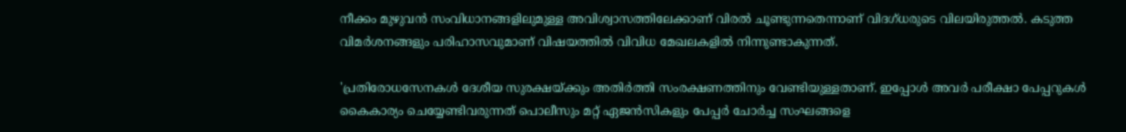നീക്കം മുഴുവൻ സംവിധാനങ്ങളിലുമുള്ള അവിശ്വാസത്തിലേക്കാണ് വിരൽ ചൂണ്ടുന്നതെന്നാണ് വിദഗ്ധരുടെ വിലയിരുത്തൽ. കടുത്ത വിമർശനങ്ങളും പരിഹാസവുമാണ് വിഷയത്തിൽ വിവിധ മേഖലകളിൽ നിന്നുണ്ടാകുന്നത്.

'പ്രതിരോധസേനകൾ ദേശീയ സുരക്ഷയ്ക്കും അതിർത്തി സംരക്ഷണത്തിനും വേണ്ടിയുള്ളതാണ്. ഇപ്പോൾ അവർ പരീക്ഷാ പേപ്പറുകൾ കൈകാര്യം ചെയ്യേണ്ടിവരുന്നത് പൊലീസും മറ്റ് ഏജൻസികളും പേപ്പർ ചോർച്ച സംഘങ്ങളെ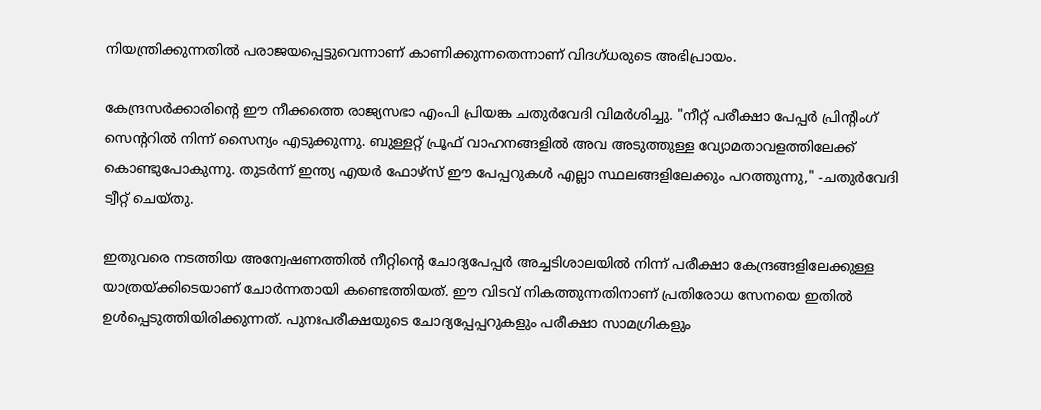നിയന്ത്രിക്കുന്നതിൽ പരാജയപ്പെട്ടുവെന്നാണ് കാണിക്കുന്നതെന്നാണ് വിദഗ്ധരുടെ അഭിപ്രായം.

കേന്ദ്രസർക്കാരിന്റെ ഈ നീക്കത്തെ രാജ്യസഭാ എംപി പ്രിയങ്ക ചതുർവേദി വിമർശിച്ചു. "നീറ്റ് പരീക്ഷാ പേപ്പർ പ്രിന്റിംഗ് സെന്ററിൽ നിന്ന് സൈന്യം എടുക്കുന്നു. ബുള്ളറ്റ് പ്രൂഫ് വാഹനങ്ങളിൽ അവ അടുത്തുള്ള വ്യോമതാവളത്തിലേക്ക് കൊണ്ടുപോകുന്നു. തുടർന്ന് ഇന്ത്യ എയർ ഫോഴ്സ് ഈ പേപ്പറുകൾ എല്ലാ സ്ഥലങ്ങളിലേക്കും പറത്തുന്നു," -ചതുർവേദി ട്വീറ്റ് ചെയ്തു.

ഇതുവരെ നടത്തിയ അന്വേഷണത്തിൽ നീറ്റിന്റെ ചോദ്യപേപ്പർ അച്ചടിശാലയിൽ നിന്ന് പരീക്ഷാ കേന്ദ്രങ്ങളിലേക്കുള്ള യാത്രയ്ക്കിടെയാണ് ചോർന്നതായി കണ്ടെത്തിയത്. ഈ വിടവ് നികത്തുന്നതിനാണ് പ്രതിരോധ സേനയെ ഇതിൽ ഉൾപ്പെടുത്തിയിരിക്കുന്നത്. പുനഃപരീക്ഷയുടെ ചോദ്യപ്പേപ്പറുകളും പരീക്ഷാ സാമഗ്രികളും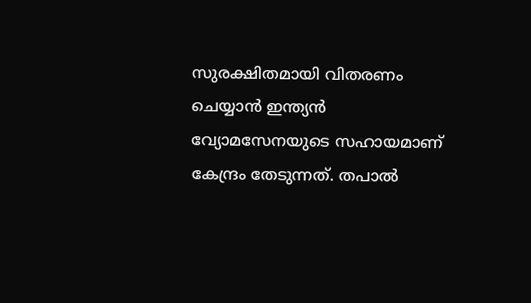സുരക്ഷിതമായി വിതരണം ചെയ്യാൻ ഇന്ത്യൻ വ്യോമസേനയുടെ സഹായമാണ് കേന്ദ്രം തേടുന്നത്. തപാൽ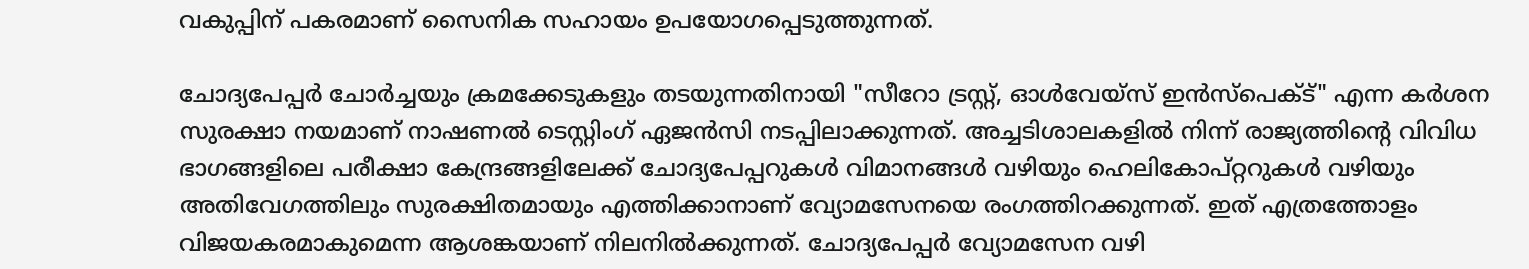വകുപ്പിന് പകരമാണ് സൈനിക സഹായം ഉപയോഗപ്പെടുത്തുന്നത്.

ചോദ്യപേപ്പർ ചോർച്ചയും ക്രമക്കേടുകളും തടയുന്നതിനായി "സീറോ ട്രസ്റ്റ്, ഓൾവേയ്‌സ് ഇൻസ്‌പെക്ട്" എന്ന കർശന സുരക്ഷാ നയമാണ് നാഷണൽ ടെസ്റ്റിംഗ് ഏജൻസി നടപ്പിലാക്കുന്നത്. അച്ചടിശാലകളിൽ നിന്ന് രാജ്യത്തിന്റെ വിവിധ ഭാഗങ്ങളിലെ പരീക്ഷാ കേന്ദ്രങ്ങളിലേക്ക് ചോദ്യപേപ്പറുകൾ വിമാനങ്ങൾ വഴിയും ഹെലികോപ്റ്ററുകൾ വഴിയും അതിവേഗത്തിലും സുരക്ഷിതമായും എത്തിക്കാനാണ് വ്യോമസേനയെ രംഗത്തിറക്കുന്നത്. ഇത് എത്രത്തോളം വിജയകരമാകുമെന്ന ആശങ്കയാണ് നിലനിൽക്കുന്നത്. ചോദ്യപേപ്പർ വ്യോമസേന വഴി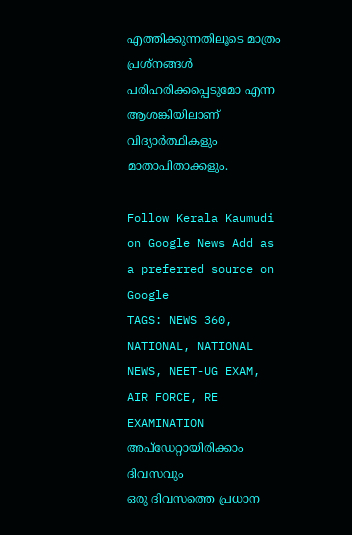എത്തിക്കുന്നതിലൂടെ മാത്രം പ്രശ്നങ്ങൾ പരിഹരിക്കപ്പെടുമോ എന്ന ആശങ്കിയിലാണ് വിദ്യാർത്ഥികളും മാതാപിതാക്കളും.

Follow Kerala Kaumudi on Google News Add as a preferred source on Google
TAGS: NEWS 360, NATIONAL, NATIONAL NEWS, NEET-UG EXAM, AIR FORCE, RE EXAMINATION
അപ്ഡേറ്റായിരിക്കാം ദിവസവും
ഒരു ദിവസത്തെ പ്രധാന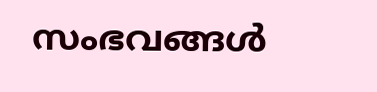സംഭവങ്ങൾ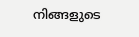നിങ്ങളുടെ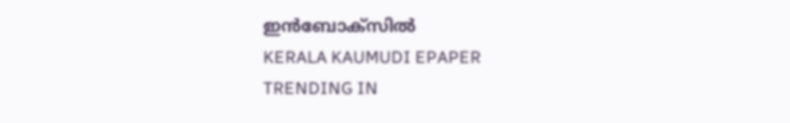ഇൻബോക്സിൽ
KERALA KAUMUDI EPAPER
TRENDING IN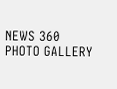NEWS 360
PHOTO GALLERY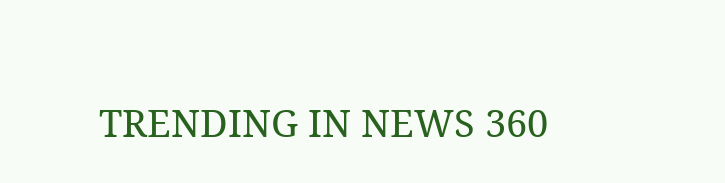TRENDING IN NEWS 360